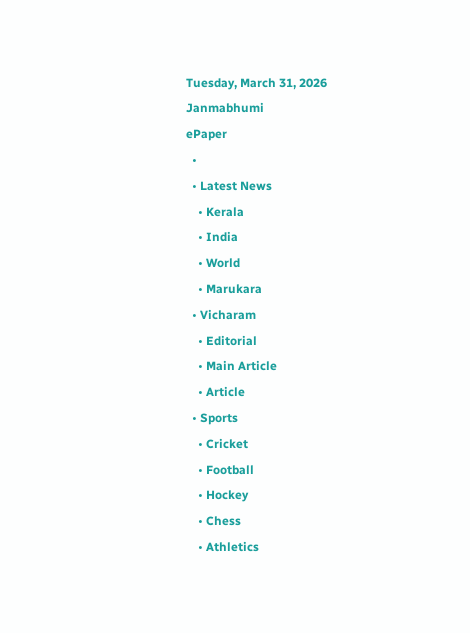Tuesday, March 31, 2026
Janmabhumi
ePaper
  •
  • Latest News
    • Kerala
    • India
    • World
    • Marukara
  • Vicharam
    • Editorial
    • Main Article
    • Article
  • Sports
    • Cricket
    • Football
    • Hockey
    • Chess
    • Athletics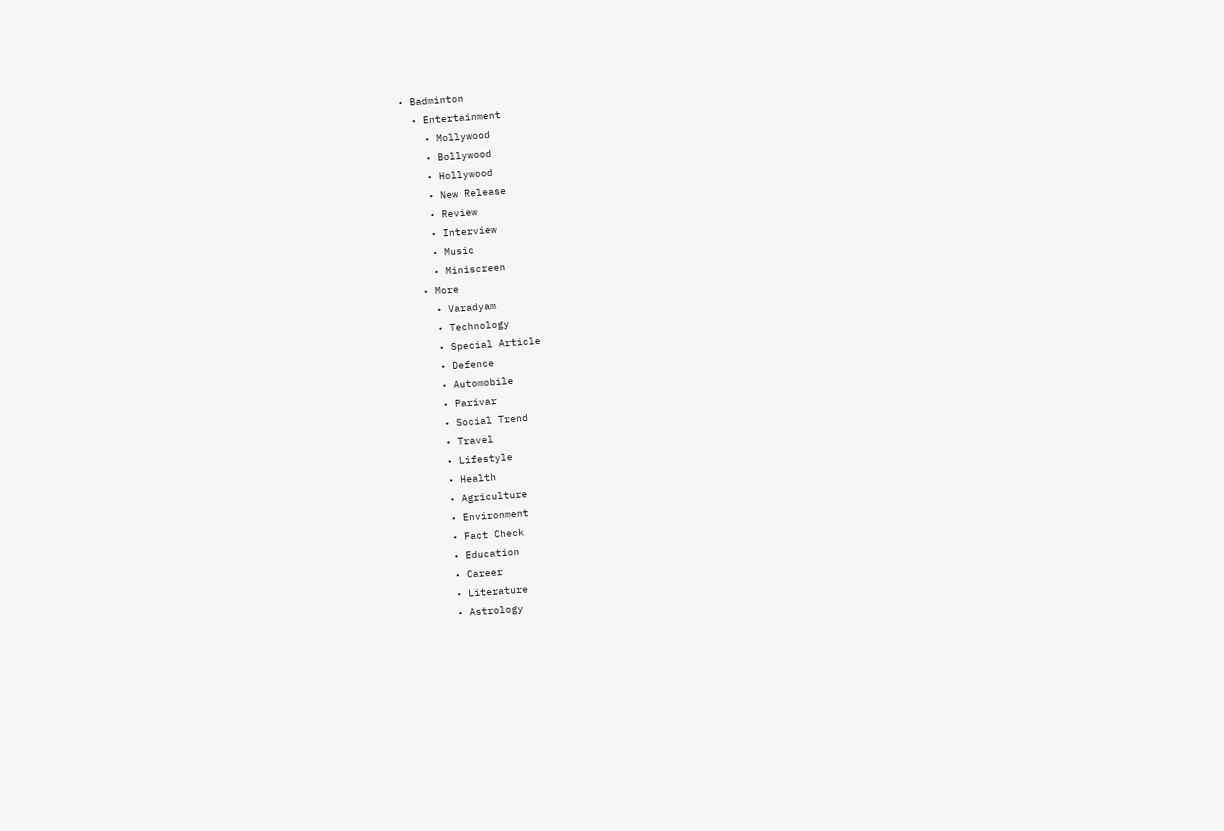• Badminton
  • Entertainment
    • Mollywood
    • Bollywood
    • Hollywood
    • New Release
    • Review
    • Interview
    • Music
    • Miniscreen
  • More
    • Varadyam
    • Technology
    • Special Article
    • Defence
    • Automobile
    • Parivar
    • Social Trend
    • Travel
    • Lifestyle
    • Health
    • Agriculture
    • Environment
    • Fact Check
    • Education
    • Career
    • Literature
    • Astrology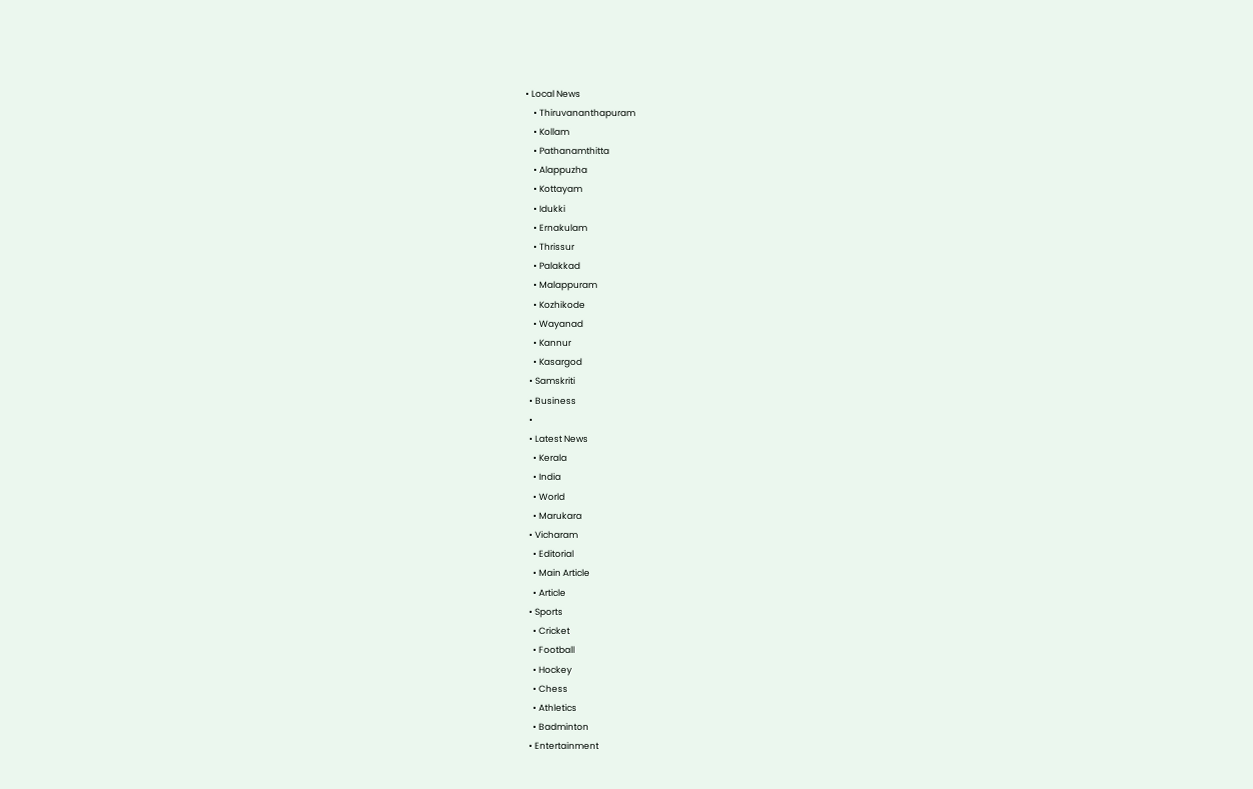• Local News
    • Thiruvananthapuram
    • Kollam
    • Pathanamthitta
    • Alappuzha
    • Kottayam
    • Idukki
    • Ernakulam
    • Thrissur
    • Palakkad
    • Malappuram
    • Kozhikode
    • Wayanad
    • Kannur
    • Kasargod
  • Samskriti
  • Business
  •
  • Latest News
    • Kerala
    • India
    • World
    • Marukara
  • Vicharam
    • Editorial
    • Main Article
    • Article
  • Sports
    • Cricket
    • Football
    • Hockey
    • Chess
    • Athletics
    • Badminton
  • Entertainment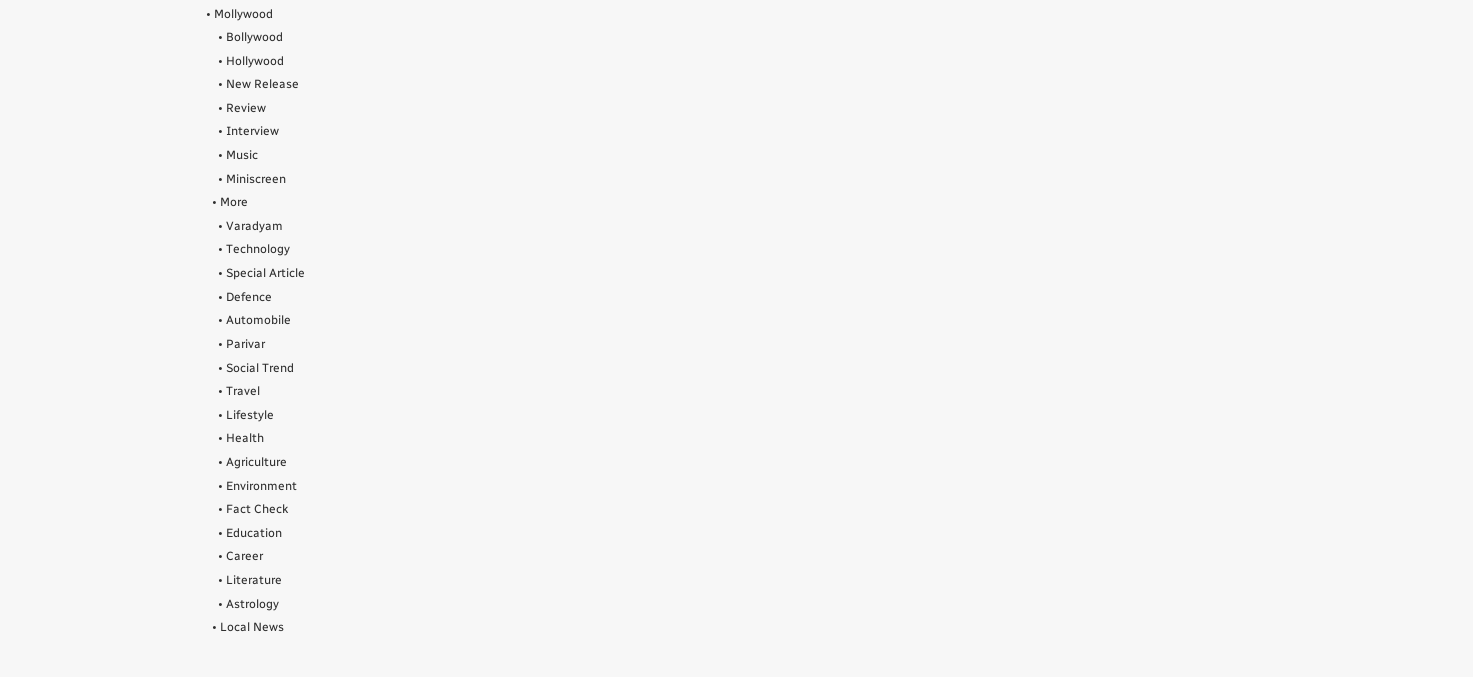• Mollywood
    • Bollywood
    • Hollywood
    • New Release
    • Review
    • Interview
    • Music
    • Miniscreen
  • More
    • Varadyam
    • Technology
    • Special Article
    • Defence
    • Automobile
    • Parivar
    • Social Trend
    • Travel
    • Lifestyle
    • Health
    • Agriculture
    • Environment
    • Fact Check
    • Education
    • Career
    • Literature
    • Astrology
  • Local News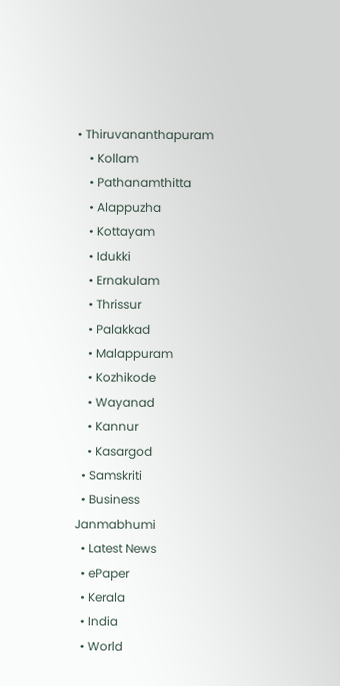• Thiruvananthapuram
    • Kollam
    • Pathanamthitta
    • Alappuzha
    • Kottayam
    • Idukki
    • Ernakulam
    • Thrissur
    • Palakkad
    • Malappuram
    • Kozhikode
    • Wayanad
    • Kannur
    • Kasargod
  • Samskriti
  • Business
Janmabhumi
  • Latest News
  • ePaper
  • Kerala
  • India
  • World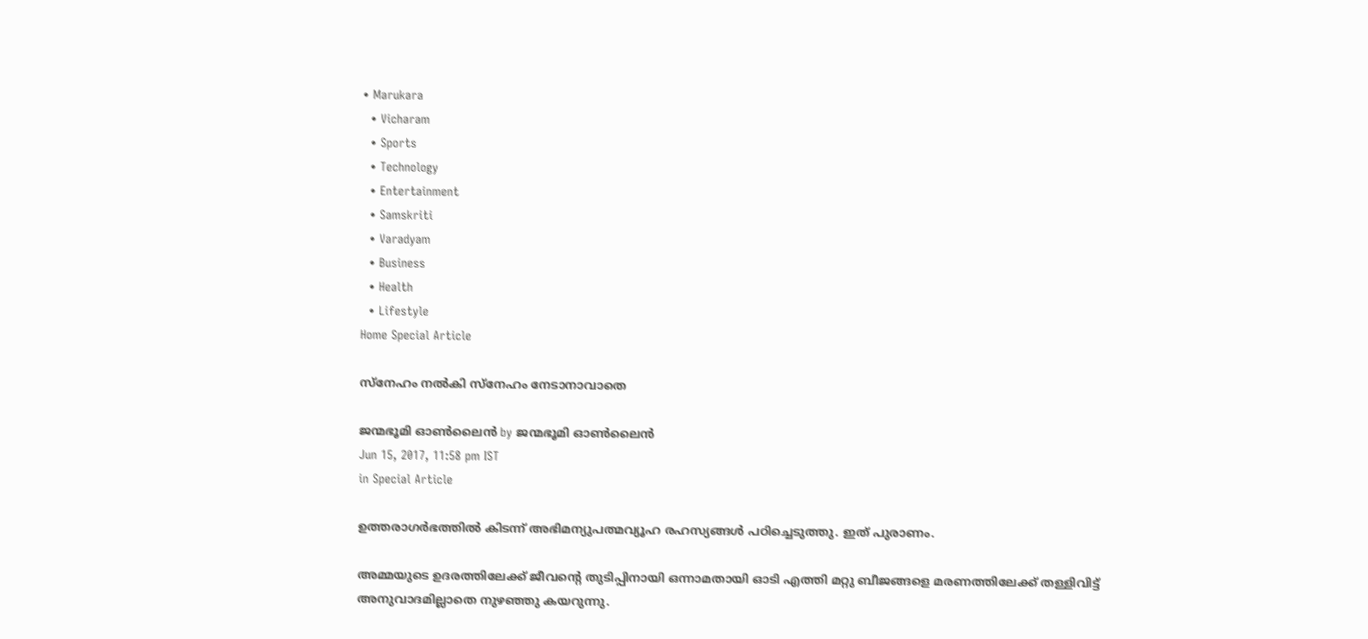• Marukara
  • Vicharam
  • Sports
  • Technology
  • Entertainment
  • Samskriti
  • Varadyam
  • Business
  • Health
  • Lifestyle
Home Special Article

സ്‌നേഹം നല്‍കി സ്‌നേഹം നേടാനാവാതെ

ജന്മഭൂമി ഓണ്‍ലൈന്‍ by ജന്മഭൂമി ഓണ്‍ലൈന്‍
Jun 15, 2017, 11:58 pm IST
in Special Article

ഉത്തരാഗര്‍ഭത്തില്‍ കിടന്ന് അഭിമന്യുപത്മവ്യൂഹ രഹസ്യങ്ങള്‍ പഠിച്ചെടുത്തു. ഇത് പുരാണം.

അമ്മയുടെ ഉദരത്തിലേക്ക് ജീവന്റെ തുടിപ്പിനായി ഒന്നാമതായി ഓടി എത്തി മറ്റു ബീജങ്ങളെ മരണത്തിലേക്ക് തള്ളിവിട്ട് അനുവാദമില്ലാതെ നുഴഞ്ഞു കയറുന്നു.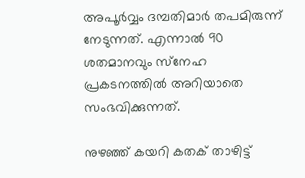അപൂര്‍വ്വം ദമ്പതിമാര്‍ തപമിരുന്ന് നേടുന്നത്. എന്നാല്‍ 90 ശതമാനവും സ്‌നേഹ പ്രകടനത്തില്‍ അറിയാതെ സംഭവിക്കുന്നത്.

നുഴഞ്ഞ് കയറി കതക് താഴിട്ട്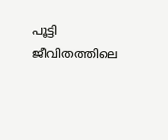പൂട്ടി ജീവിതത്തിലെ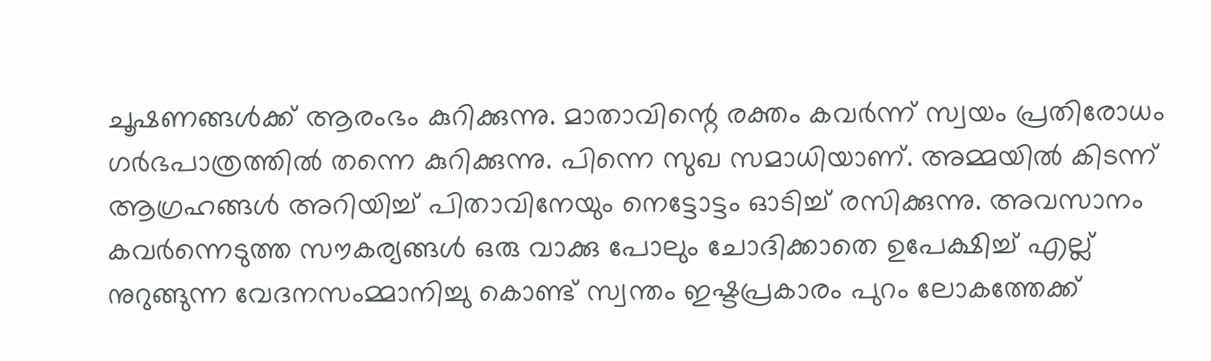ചൂഷണങ്ങള്‍ക്ക് ആരംഭം കുറിക്കുന്നു. മാതാവിന്റെ രക്തം കവര്‍ന്ന് സ്വയം പ്രതിരോധം ഗര്‍ഭപാത്രത്തില്‍ തന്നെ കുറിക്കുന്നു. പിന്നെ സുഖ സമാധിയാണ്. അമ്മയില്‍ കിടന്ന് ആഗ്രഹങ്ങള്‍ അറിയിച്ച് പിതാവിനേയും നെട്ടോട്ടം ഓടിച്ച് രസിക്കുന്നു. അവസാനം കവര്‍ന്നെടുത്ത സൗകര്യങ്ങള്‍ ഒരു വാക്കു പോലും ചോദിക്കാതെ ഉപേക്ഷിച്ച് എല്ല് നുറുങ്ങുന്ന വേദനസംമ്മാനിച്ചു കൊണ്ട് സ്വന്തം ഇഷ്ടപ്രകാരം പുറം ലോകത്തേക്ക്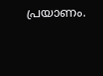പ്രയാണം.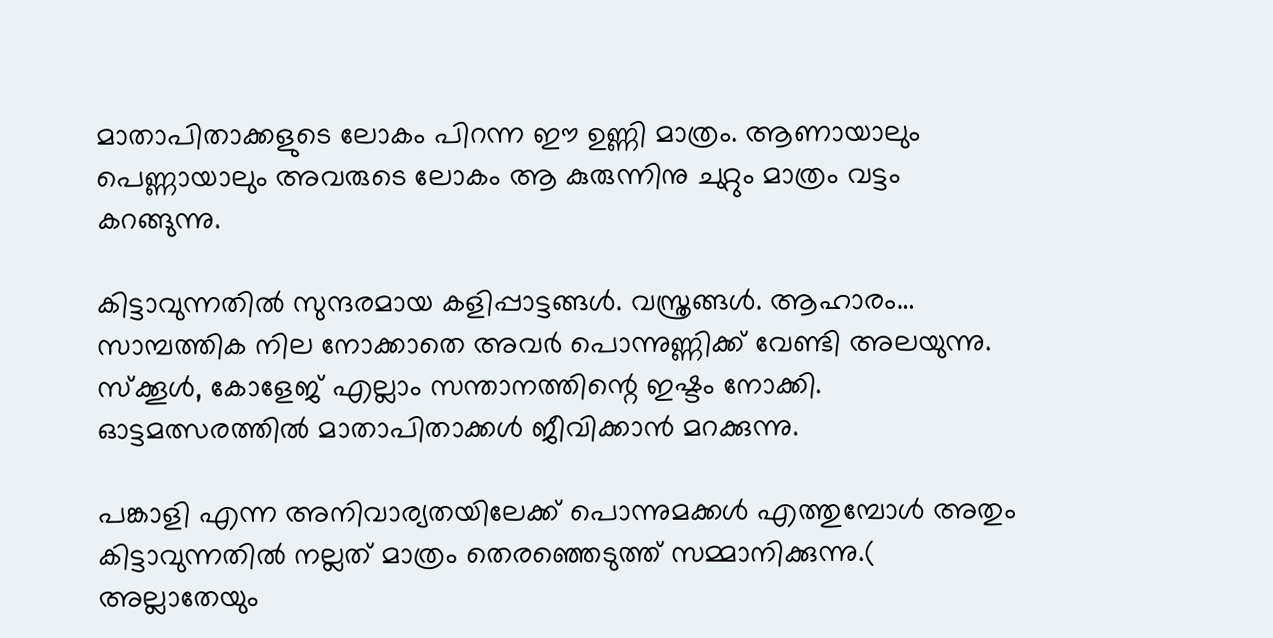മാതാപിതാക്കളുടെ ലോകം പിറന്ന ഈ ഉണ്ണി മാത്രം. ആണായാലും പെണ്ണായാലും അവരുടെ ലോകം ആ കുരുന്നിനു ചുറ്റും മാത്രം വട്ടം കറങ്ങുന്നു.

കിട്ടാവുന്നതില്‍ സുന്ദരമായ കളിപ്പാട്ടങ്ങള്‍. വസ്ത്രങ്ങള്‍. ആഹാരം… സാമ്പത്തിക നില നോക്കാതെ അവര്‍ പൊന്നുണ്ണിക്ക് വേണ്ടി അലയുന്നു. സ്‌ക്കൂള്‍, കോളേജ് എല്ലാം സന്താനത്തിന്റെ ഇഷ്ടം നോക്കി. ഓട്ടമത്സരത്തില്‍ മാതാപിതാക്കള്‍ ജീവിക്കാന്‍ മറക്കുന്നു.

പങ്കാളി എന്ന അനിവാര്യതയിലേക്ക് പൊന്നുമക്കള്‍ എത്തുമ്പോള്‍ അതും കിട്ടാവുന്നതില്‍ നല്ലത് മാത്രം തെരഞ്ഞെടുത്ത് സമ്മാനിക്കുന്നു.( അല്ലാതേയും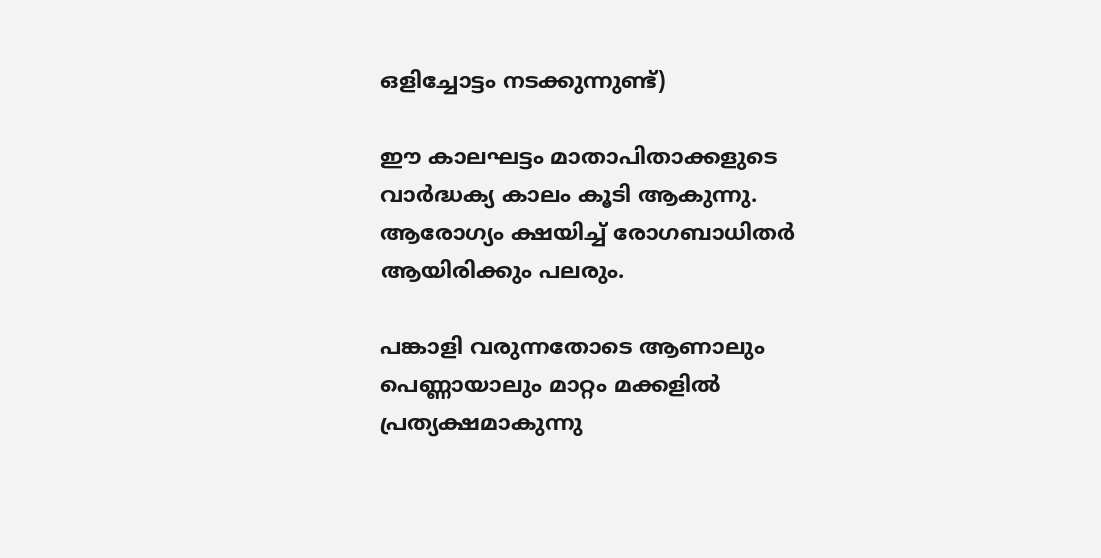ഒളിച്ചോട്ടം നടക്കുന്നുണ്ട്)

ഈ കാലഘട്ടം മാതാപിതാക്കളുടെ വാര്‍ദ്ധക്യ കാലം കൂടി ആകുന്നു. ആരോഗ്യം ക്ഷയിച്ച് രോഗബാധിതര്‍ ആയിരിക്കും പലരും.

പങ്കാളി വരുന്നതോടെ ആണാലും പെണ്ണായാലും മാറ്റം മക്കളില്‍ പ്രത്യക്ഷമാകുന്നു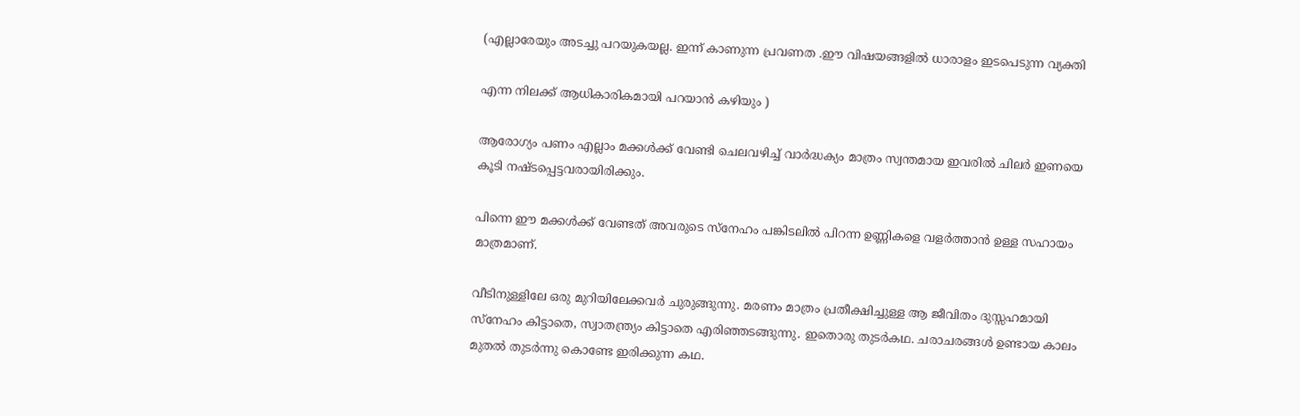(എല്ലാരേയും അടച്ചു പറയുകയല്ല. ഇന്ന് കാണുന്ന പ്രവണത .ഈ വിഷയങ്ങളില്‍ ധാരാളം ഇടപെടുന്ന വ്യക്തി

എന്ന നിലക്ക് ആധികാരികമായി പറയാന്‍ കഴിയും )

ആരോഗ്യം പണം എല്ലാം മക്കള്‍ക്ക് വേണ്ടി ചെലവഴിച്ച് വാര്‍ദ്ധക്യം മാത്രം സ്വന്തമായ ഇവരില്‍ ചിലര്‍ ഇണയെ കൂടി നഷ്ടപ്പെട്ടവരായിരിക്കും.

പിന്നെ ഈ മക്കള്‍ക്ക് വേണ്ടത് അവരുടെ സ്‌നേഹം പങ്കിടലില്‍ പിറന്ന ഉണ്ണികളെ വളര്‍ത്താന്‍ ഉള്ള സഹായം മാത്രമാണ്.

വീടിനുള്ളിലേ ഒരു മുറിയിലേക്കവര്‍ ചുരുങ്ങുന്നു. മരണം മാത്രം പ്രതീക്ഷിച്ചുള്ള ആ ജീവിതം ദുസ്സഹമായി സ്‌നേഹം കിട്ടാതെ, സ്വാതന്ത്ര്യം കിട്ടാതെ എരിഞ്ഞടങ്ങുന്നു. ഇതൊരു തുടര്‍കഥ. ചരാചരങ്ങള്‍ ഉണ്ടായ കാലം മുതല്‍ തുടര്‍ന്നു കൊണ്ടേ ഇരിക്കുന്ന കഥ.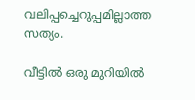വലിപ്പച്ചെറുപ്പമില്ലാത്ത സത്യം.

വീട്ടില്‍ ഒരു മുറിയില്‍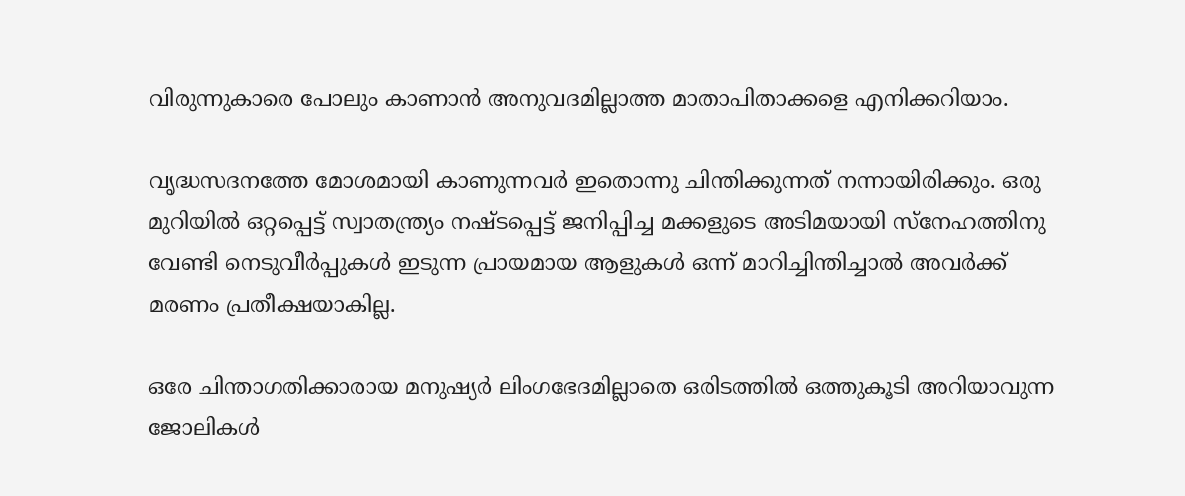വിരുന്നുകാരെ പോലും കാണാന്‍ അനുവദമില്ലാത്ത മാതാപിതാക്കളെ എനിക്കറിയാം.

വൃദ്ധസദനത്തേ മോശമായി കാണുന്നവര്‍ ഇതൊന്നു ചിന്തിക്കുന്നത് നന്നായിരിക്കും. ഒരു മുറിയില്‍ ഒറ്റപ്പെട്ട് സ്വാതന്ത്ര്യം നഷ്ടപ്പെട്ട് ജനിപ്പിച്ച മക്കളുടെ അടിമയായി സ്‌നേഹത്തിനു വേണ്ടി നെടുവീര്‍പ്പുകള്‍ ഇടുന്ന പ്രായമായ ആളുകള്‍ ഒന്ന് മാറിച്ചിന്തിച്ചാല്‍ അവര്‍ക്ക് മരണം പ്രതീക്ഷയാകില്ല.

ഒരേ ചിന്താഗതിക്കാരായ മനുഷ്യര്‍ ലിംഗഭേദമില്ലാതെ ഒരിടത്തില്‍ ഒത്തുകൂടി അറിയാവുന്ന ജോലികള്‍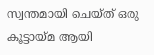സ്വന്തമായി ചെയ്ത് ഒരു കൂട്ടായ്‌മ ആയി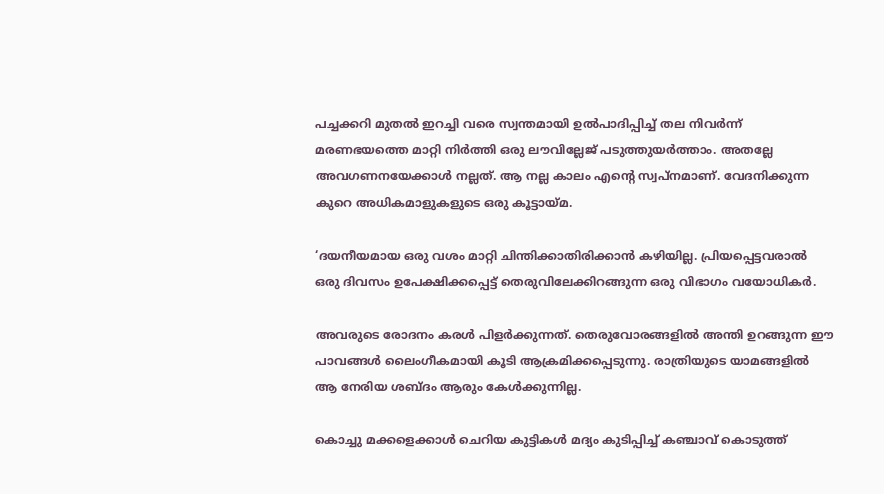പച്ചക്കറി മുതല്‍ ഇറച്ചി വരെ സ്വന്തമായി ഉല്‍പാദിപ്പിച്ച് തല നിവര്‍ന്ന് മരണഭയത്തെ മാറ്റി നിര്‍ത്തി ഒരു ലൗവില്ലേജ് പടുത്തുയര്‍ത്താം. അതല്ലേ അവഗണനയേക്കാള്‍ നല്ലത്. ആ നല്ല കാലം എന്റെ സ്വപ്നമാണ്. വേദനിക്കുന്ന കുറെ അധികമാളുകളുടെ ഒരു കൂട്ടായ്‌മ.

‘ദയനീയമായ ഒരു വശം മാറ്റി ചിന്തിക്കാതിരിക്കാന്‍ കഴിയില്ല. പ്രിയപ്പെട്ടവരാല്‍ ഒരു ദിവസം ഉപേക്ഷിക്കപ്പെട്ട് തെരുവിലേക്കിറങ്ങുന്ന ഒരു വിഭാഗം വയോധികര്‍.

അവരുടെ രോദനം കരള്‍ പിളര്‍ക്കുന്നത്. തെരുവോരങ്ങളില്‍ അന്തി ഉറങ്ങുന്ന ഈ പാവങ്ങള്‍ ലൈംഗീകമായി കൂടി ആക്രമിക്കപ്പെടുന്നു. രാത്രിയുടെ യാമങ്ങളില്‍ ആ നേരിയ ശബ്ദം ആരും കേള്‍ക്കുന്നില്ല.

കൊച്ചു മക്കളെക്കാള്‍ ചെറിയ കുട്ടികള്‍ മദ്യം കുടിപ്പിച്ച് കഞ്ചാവ് കൊടുത്ത്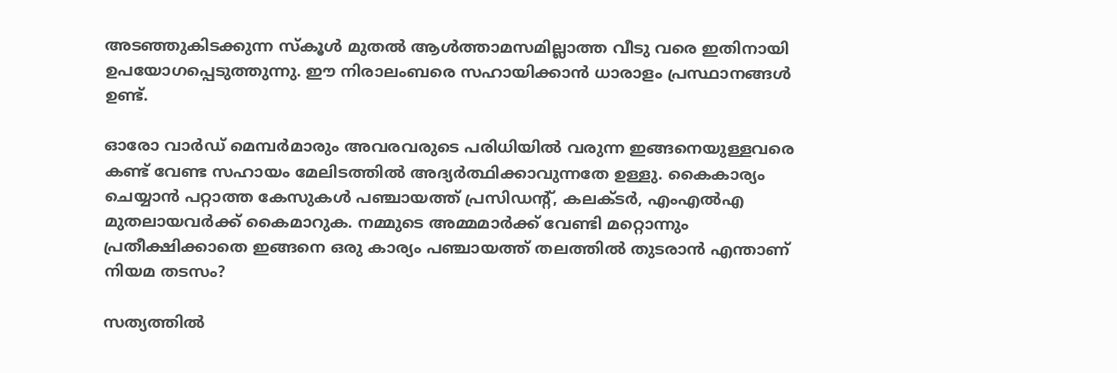അടഞ്ഞുകിടക്കുന്ന സ്‌കൂള്‍ മുതല്‍ ആള്‍ത്താമസമില്ലാത്ത വീടു വരെ ഇതിനായി ഉപയോഗപ്പെടുത്തുന്നു. ഈ നിരാലംബരെ സഹായിക്കാന്‍ ധാരാളം പ്രസ്ഥാനങ്ങള്‍ ഉണ്ട്.

ഓരോ വാര്‍ഡ് മെമ്പര്‍മാരും അവരവരുടെ പരിധിയില്‍ വരുന്ന ഇങ്ങനെയുള്ളവരെ കണ്ട് വേണ്ട സഹായം മേലിടത്തില്‍ അദ്യര്‍ത്ഥിക്കാവുന്നതേ ഉള്ളു. കൈകാര്യം ചെയ്യാന്‍ പറ്റാത്ത കേസുകള്‍ പഞ്ചായത്ത് പ്രസിഡന്റ്, കലക്ടര്‍, എംഎല്‍എ മുതലായവര്‍ക്ക് കൈമാറുക. നമ്മുടെ അമ്മമാര്‍ക്ക് വേണ്ടി മറ്റൊന്നും പ്രതീക്ഷിക്കാതെ ഇങ്ങനെ ഒരു കാര്യം പഞ്ചായത്ത് തലത്തില്‍ തുടരാന്‍ എന്താണ് നിയമ തടസം?

സത്യത്തില്‍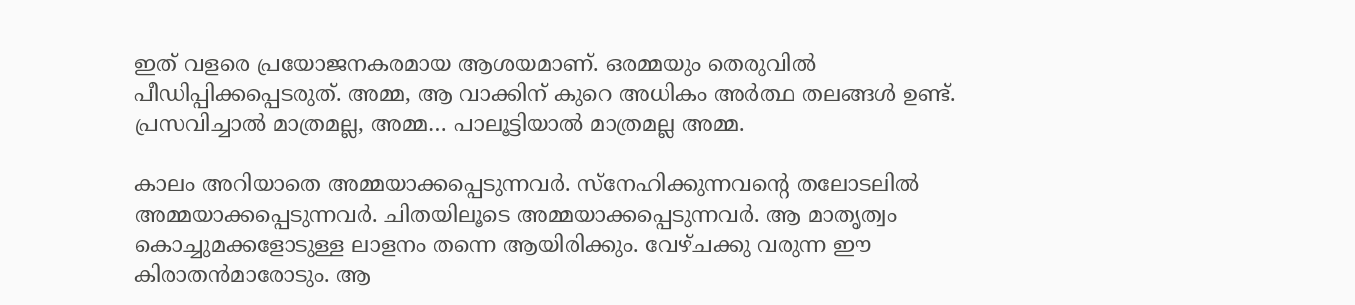ഇത് വളരെ പ്രയോജനകരമായ ആശയമാണ്. ഒരമ്മയും തെരുവില്‍ പീഡിപ്പിക്കപ്പെടരുത്. അമ്മ, ആ വാക്കിന് കുറെ അധികം അര്‍ത്ഥ തലങ്ങള്‍ ഉണ്ട്. പ്രസവിച്ചാല്‍ മാത്രമല്ല, അമ്മ… പാലൂട്ടിയാല്‍ മാത്രമല്ല അമ്മ.

കാലം അറിയാതെ അമ്മയാക്കപ്പെടുന്നവര്‍. സ്‌നേഹിക്കുന്നവന്റെ തലോടലില്‍ അമ്മയാക്കപ്പെടുന്നവര്‍. ചിതയിലൂടെ അമ്മയാക്കപ്പെടുന്നവര്‍. ആ മാതൃത്വം കൊച്ചുമക്കളോടുള്ള ലാളനം തന്നെ ആയിരിക്കും. വേഴ്ചക്കു വരുന്ന ഈ കിരാതന്‍മാരോടും. ആ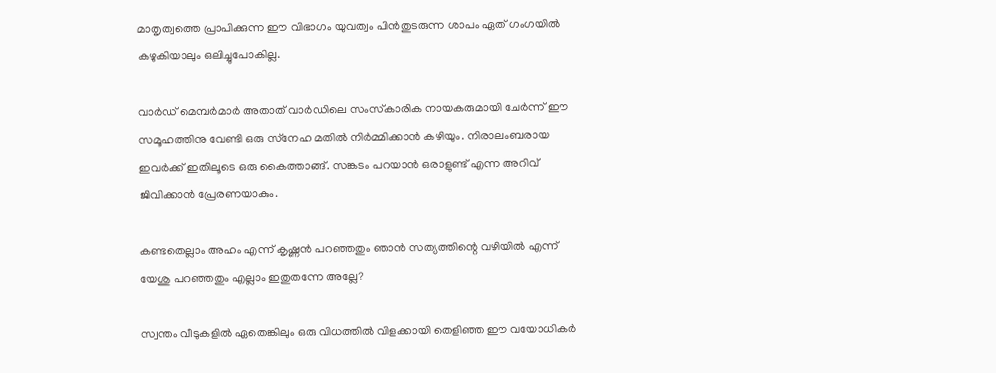മാതൃത്വത്തെ പ്രാപിക്കുന്ന ഈ വിഭാഗം യുവത്വം പിന്‍തുടരുന്ന ശാപം ഏത് ഗംഗയില്‍ കഴുകിയാലും ഒലിച്ചുപോകില്ല.

വാര്‍ഡ് മെമ്പര്‍മാര്‍ അതാത് വാര്‍ഡിലെ സംസ്‌കാരിക നായകരുമായി ചേര്‍ന്ന് ഈ സമൂഹത്തിനു വേണ്ടി ഒരു സ്‌നേഹ മതില്‍ നിര്‍മ്മിക്കാന്‍ കഴിയും. നിരാലംബരായ ഇവര്‍ക്ക് ഇതിലൂടെ ഒരു കൈത്താങ്ങ്. സങ്കടം പറയാന്‍ ഒരാളുണ്ട് എന്ന അറിവ് ജിവിക്കാന്‍ പ്രേരണയാകും.

കണ്ടതെല്ലാം അഹം എന്ന് കൃഷ്ണന്‍ പറഞ്ഞതും ഞാന്‍ സത്യത്തിന്റെ വഴിയില്‍ എന്ന് യേശു പറഞ്ഞതും എല്ലാം ഇതുതന്നേ അല്ലേ?

സ്വന്തം വീടുകളില്‍ ഏതെങ്കിലും ഒരു വിധത്തില്‍ വിളക്കായി തെളിഞ്ഞ ഈ വയോധികര്‍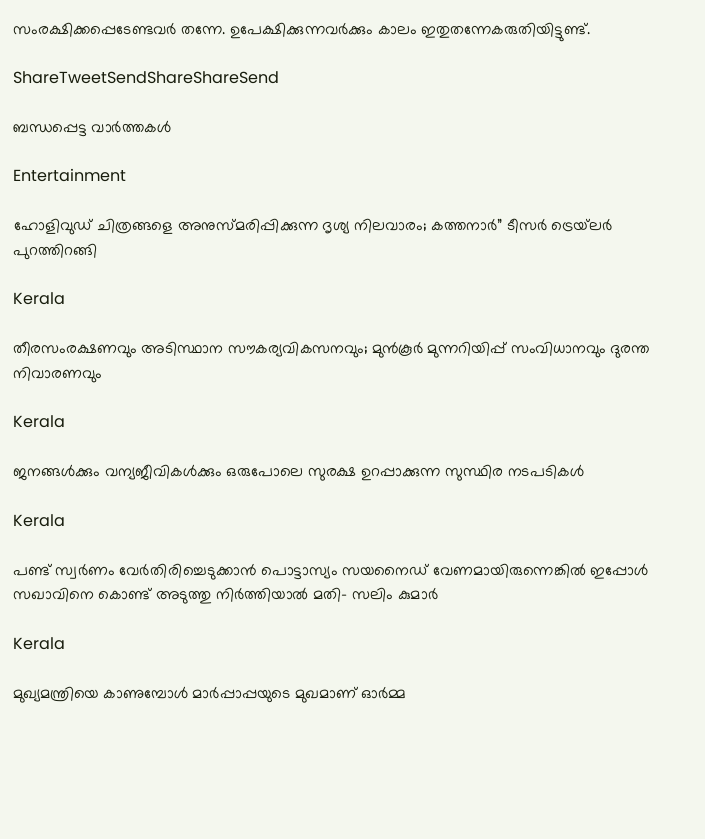സംരക്ഷിക്കപ്പെടേണ്ടവര്‍ തന്നേ. ഉപേക്ഷിക്കുന്നവര്‍ക്കും കാലം ഇതുതന്നേകരുതിയിട്ടുണ്ട്.

ShareTweetSendShareShareSend

ബന്ധപ്പെട്ട വാര്‍ത്തകള്‍

Entertainment

ഹോളിവുഡ് ചിത്രങ്ങളെ അനുസ്മരിപ്പിക്കുന്ന ദൃശ്യ നിലവാരം; കത്തനാർ” ടീസർ ട്രെയ്‌ലർ പുറത്തിറങ്ങി

Kerala

തീരസംരക്ഷണവും അടിസ്ഥാന സൗകര്യവികസനവും; മുന്‍കൂര്‍ മുന്നറിയിപ്പ് സംവിധാനവും ദുരന്ത നിവാരണവും

Kerala

ജനങ്ങള്‍ക്കും വന്യജീവികള്‍ക്കും ഒരുപോലെ സുരക്ഷ ഉറപ്പാക്കുന്ന സുസ്ഥിര നടപടികള്‍

Kerala

പണ്ട് സ്വര്‍ണം വേര്‍തിരിച്ചെടുക്കാന്‍ പൊട്ടാസ്യം സയനൈഡ് വേണമായിരുന്നെങ്കില്‍ ഇപ്പോള്‍ സഖാവിനെ കൊണ്ട് അടുത്തു നിര്‍ത്തിയാല്‍ മതി- സലിം കുമാര്‍

Kerala

മുഖ്യമന്ത്രിയെ കാണുമ്പോള്‍ മാര്‍പ്പാപ്പയുടെ മുഖമാണ് ഓര്‍മ്മ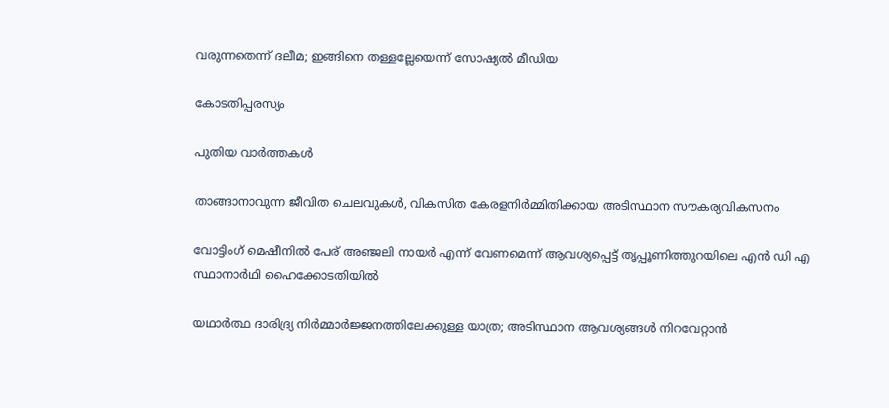വരുന്നതെന്ന് ദലീമ; ഇങ്ങിനെ തള്ളല്ലേയെന്ന് സോഷ്യല്‍ മീഡിയ

കോടതിപ്പരസ്യം

പുതിയ വാര്‍ത്തകള്‍

താങ്ങാനാവുന്ന ജീവിത ചെലവുകള്‍, വികസിത കേരളനിര്‍മ്മിതിക്കായ അടിസ്ഥാന സൗകര്യവികസനം

വോട്ടിംഗ് മെഷീനില്‍ പേര് അഞ്ജലി നായര്‍ എന്ന് വേണമെന്ന് ആവശ്യപ്പെട്ട് തൃപ്പൂണിത്തുറയിലെ എന്‍ ഡി എ സ്ഥാനാര്‍ഥി ഹൈക്കോടതിയില്‍

യഥാര്‍ത്ഥ ദാരിദ്ര്യ നിര്‍മ്മാര്‍ജ്ജനത്തിലേക്കുള്ള യാത്ര; അടിസ്ഥാന ആവശ്യങ്ങള്‍ നിറവേറ്റാന്‍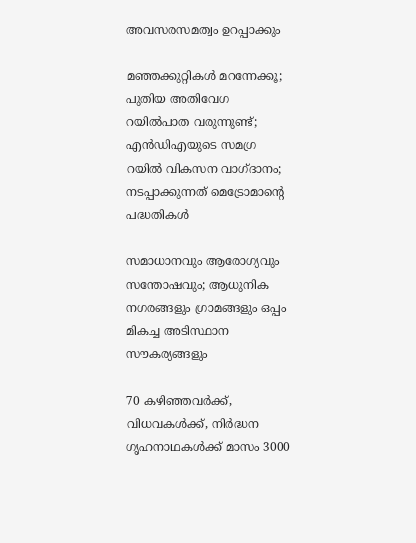അവസരസമത്വം ഉറപ്പാക്കും

മഞ്ഞക്കുറ്റികൾ മറന്നേക്കൂ; പുതിയ അതിവേഗ റയിൽപാത വരുന്നുണ്ട്; എൻഡിഎയുടെ സമഗ്ര റയിൽ വികസന വാഗ്ദാനം; നടപ്പാക്കുന്നത് മെട്രോമാന്റെ പദ്ധതികൾ

സമാധാനവും ആരോഗ്യവും സന്തോഷവും; ആധുനിക നഗരങ്ങളും ഗ്രാമങ്ങളും ഒപ്പം മികച്ച അടിസ്ഥാന സൗകര്യങ്ങളും

70 കഴിഞ്ഞവർക്ക്, വിധവകൾക്ക്, നിർദ്ധന ഗൃഹനാഥകൾക്ക് മാസം 3000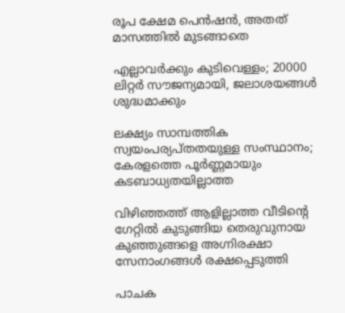രൂപ ക്ഷേമ പെൻഷൻ, അതത് മാസത്തിൽ മുടങ്ങാതെ

എല്ലാവർക്കും കുടിവെള്ളം; 20000 ലിറ്റർ സൗജന്യമായി, ജലാശയങ്ങൾ ശുദ്ധമാക്കും

ലക്ഷ്യം സാമ്പത്തിക സ്വയംപര്യപ്തതയുള്ള സംസ്ഥാനം; കേരളത്തെ പൂര്‍ണ്ണമായും കടബാധ്യതയില്ലാത്ത

വിഴിഞ്ഞത്ത് ആളില്ലാത്ത വീടിന്റെ ഗേറ്റില്‍ കുടുങ്ങിയ തെരുവുനായ കുഞ്ഞുങ്ങളെ അഗ്നിരക്ഷാ സേനാംഗങ്ങള്‍ രക്ഷപ്പെടുത്തി

പാചക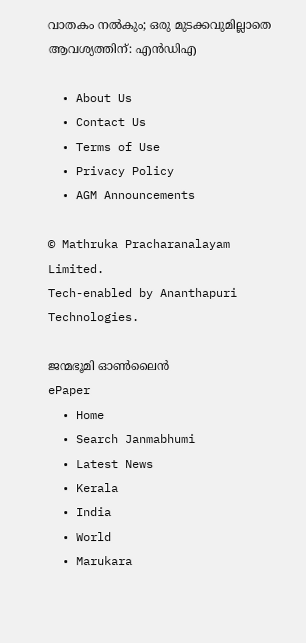വാതകം നൽകും; ഒരു മുടക്കവുമില്ലാതെ ആവശ്യത്തിന്: എൻഡിഎ

  • About Us
  • Contact Us
  • Terms of Use
  • Privacy Policy
  • AGM Announcements

© Mathruka Pracharanalayam Limited.
Tech-enabled by Ananthapuri Technologies.

ജന്മഭൂമി ഓണ്‍ലൈന്‍
ePaper
  • Home
  • Search Janmabhumi
  • Latest News
  • Kerala
  • India
  • World
  • Marukara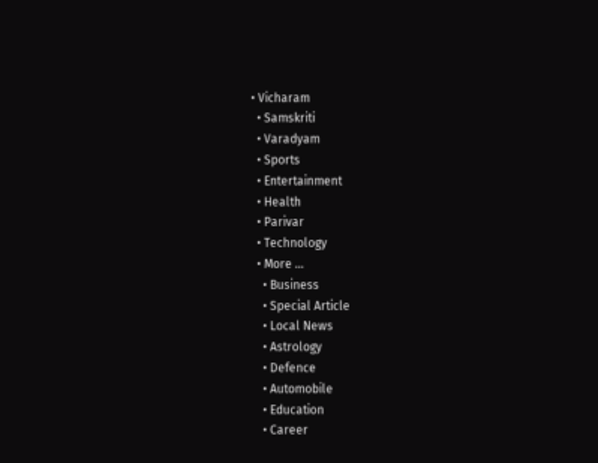• Vicharam
  • Samskriti
  • Varadyam
  • Sports
  • Entertainment
  • Health
  • Parivar
  • Technology
  • More …
    • Business
    • Special Article
    • Local News
    • Astrology
    • Defence
    • Automobile
    • Education
    • Career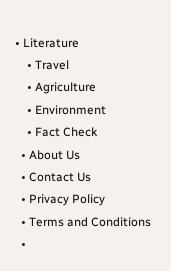• Literature
    • Travel
    • Agriculture
    • Environment
    • Fact Check
  • About Us
  • Contact Us
  • Privacy Policy
  • Terms and Conditions
  •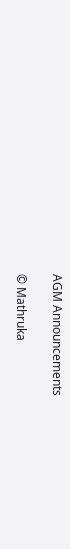AGM Announcements

© Mathruka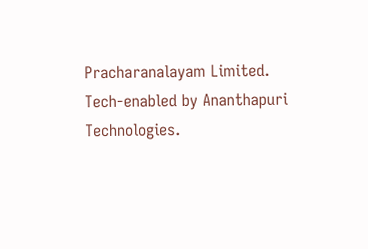Pracharanalayam Limited.
Tech-enabled by Ananthapuri Technologies.